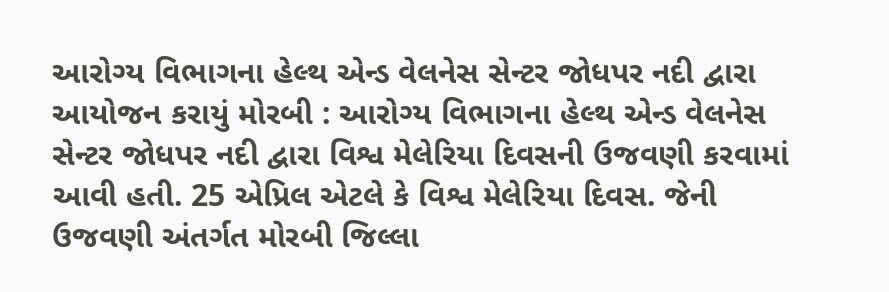આરોગ્ય વિભાગના હેલ્થ એન્ડ વેલનેસ સેન્ટર જોધપર નદી દ્વારા આયોજન કરાયું મોરબી : આરોગ્ય વિભાગના હેલ્થ એન્ડ વેલનેસ સેન્ટર જોધપર નદી દ્વારા વિશ્વ મેલેરિયા દિવસની ઉજવણી કરવામાં આવી હતી. 25 એપ્રિલ એટલે કે વિશ્વ મેલેરિયા દિવસ. જેની ઉજવણી અંતર્ગત મોરબી જિલ્લા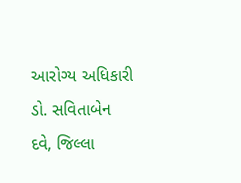આરોગ્ય અધિકારી ડો. સવિતાબેન દવે, જિલ્લા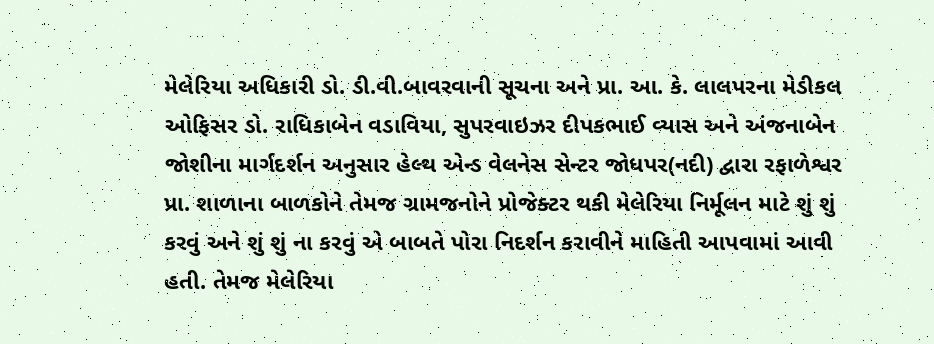મેલેરિયા અધિકારી ડો. ડી.વી.બાવરવાની સૂચના અને પ્રા. આ. કે. લાલપરના મેડીકલ ઓફિસર ડો. રાધિકાબેન વડાવિયા, સુપરવાઇઝર દીપકભાઈ વ્યાસ અને અંજનાબેન જોશીના માર્ગદર્શન અનુસાર હેલ્થ એન્ડ વેલનેસ સેન્ટર જોધપર(નદી) દ્વારા રફાળેશ્વર પ્રા. શાળાના બાળકોને તેમજ ગ્રામજનોને પ્રોજેક્ટર થકી મેલેરિયા નિર્મૂલન માટે શું શું કરવું અને શું શું ના કરવું એ બાબતે પોરા નિદર્શન કરાવીને માહિતી આપવામાં આવી હતી. તેમજ મેલેરિયા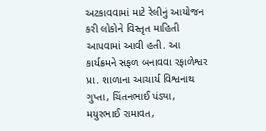અટકાવવામાં માટે રેલીનું આયોજન કરી લોકોને વિસ્તૃત માહિતી આપવામાં આવી હતી. આ કાર્યક્રમને સફળ બનાવવા રફાળેશ્વર પ્રા. શાળાના આચાર્ય વિશ્વનાથ ગુપ્તા, ચિંતનભાઈ પંડ્યા, મયુરભાઈ રામાવત,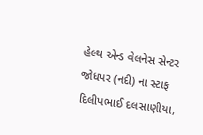હેલ્થ એન્ડ વેલનેસ સેન્ટર જોધપર (નદી) ના સ્ટાફ દિલીપભાઈ દલસાણીયા,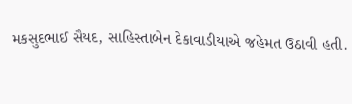મકસુદભાઈ સૈયદ, સાહિસ્તાબેન દેકાવાડીયાએ જહેમત ઉઠાવી હતી.